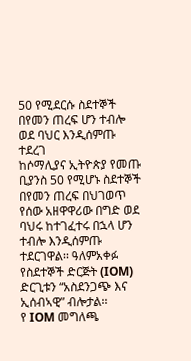50 የሚደርሱ ስደተኞች በየመን ጠረፍ ሆን ተብሎ ወደ ባህር እንዲሰምጡ ተደረገ
ከሶማሊያና ኢትዮጵያ የመጡ ቢያንስ 50 የሚሆኑ ስደተኞች በየመን ጠረፍ በህገወጥ የሰው አዘዋዋሪው በግድ ወደ ባህሩ ከተገፈተሩ በኋላ ሆን ተብሎ እንዲሰምጡ ተደርገዋል፡፡ ዓለምአቀፉ የስደተኞች ድርጅት (IOM) ድርጊቱን “አስደንጋጭ እና ኢሰብኣዊ” ብሎታል፡፡
የ IOM መግለጫ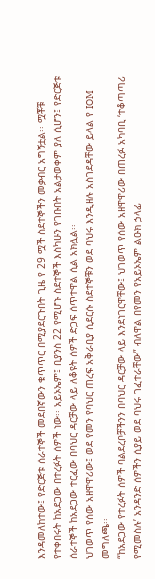እንዳመለከተው፤ የድርጅቱ ሰራተኞች መደበኛውን ቁጥጥር በሚያደርጉበት ጊዜ የ 29 ሟች ስደተኞችን መቃብር አግኝቷል፡፡ ሟቾቹ የተቀበሩት ከአደጋው በተረፉት ሰዎች ነው፡፡ አይኦኤም፤ ቢያንስ 22 የሚሆኑ ስደተኞች እስካሁን የገቡበት አልታወቀም ያለ ሲሆን፤ የድርጅቱ ሰራተኞች ከአደጋው ተርፈው በባህር ዳርቻው ላይ ለቆዩት ሰዎች ድጋፍ ሰጥተዋል ሲል አክሏል፡፡
ህገወጥ የሰው አዘዋዋሪው፤ ወደ የመን የባህር ጠረፍ አቅራቢያ ሲደርሱ ስደተኞቹን ወደ ባህሩ እንዲዘሉ አስገደዳቸው ይላል የ IOM መግለጫ፡፡
“ከአደጋው የተረፉት ሰዎች ባልደረቦቻችንን በባህር ዳርቻው ላይ እንደነገርዋቸው፤ ህገወጥ የሰው አዘዋዋሪው በጠረፉ አካባቢ ‘ተቆጣጣሪ የሚመስሉ’ አንዳንድ ሰዎችን ሲያይ ወደ ባህሩ ገፈተራቸው” ብለዋል በየመን የአይኦኤም ልዑክ ኃላፊ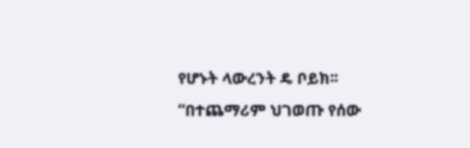የሆኑት ላውረንት ዴ ቦይክ፡፡
“በተጨማሪም ህገወጡ የሰው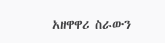አዘዋዋሪ ስራውን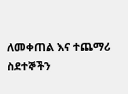ለመቀጠል እና ተጨማሪ ስደተኞችን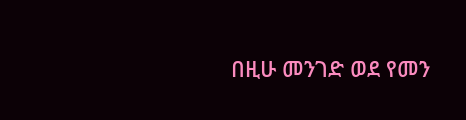በዚሁ መንገድ ወደ የመን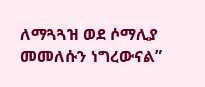ለማጓጓዝ ወደ ሶማሊያ መመለሱን ነግረውናል”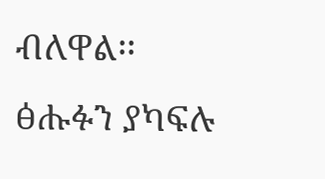ብለዋል፡፡
ፅሑፉን ያካፍሉ